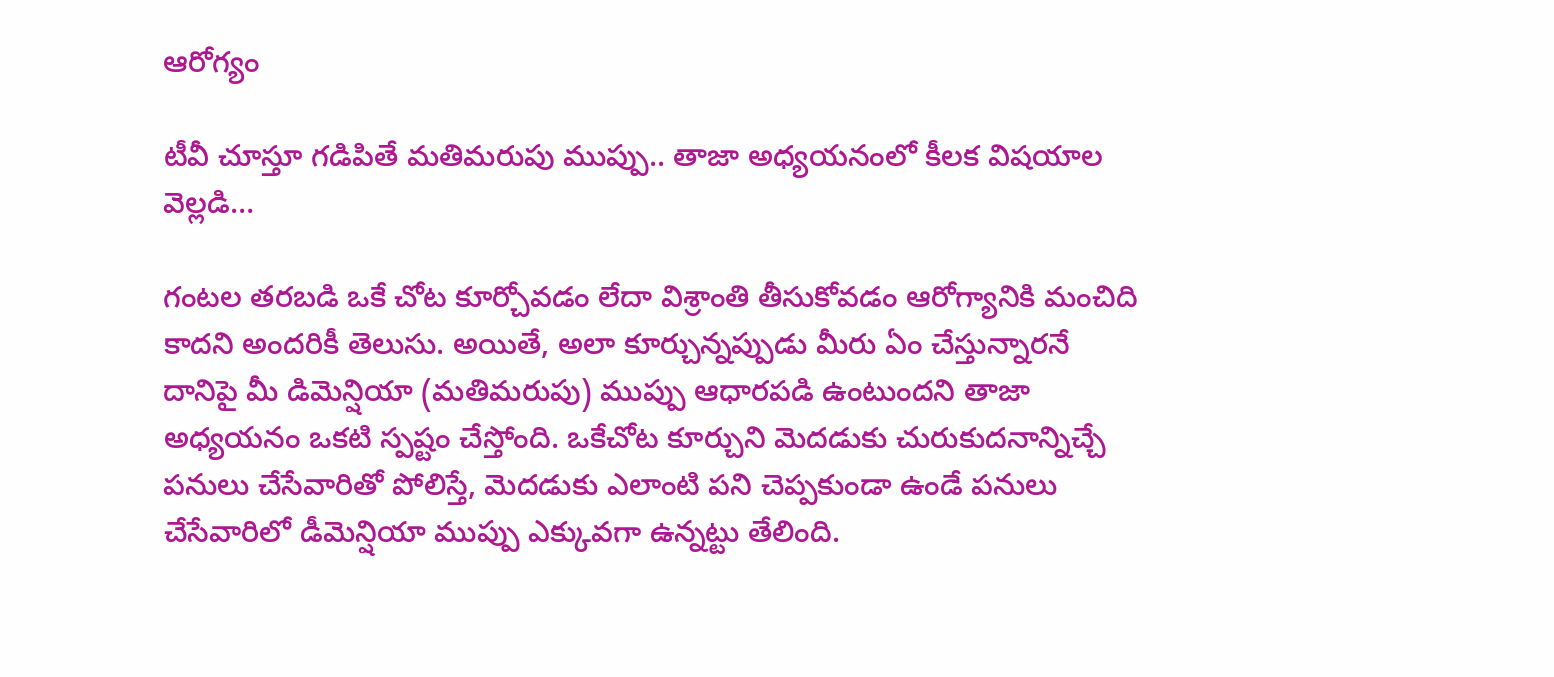ఆరోగ్యం

టీవీ చూస్తూ గడిపితే మతిమరుపు ముప్పు.. తాజా అధ్యయనంలో కీలక విషయాల వెల్లడి…

గంటల తరబడి ఒకే చోట కూర్చోవడం లేదా విశ్రాంతి తీసుకోవడం ఆరోగ్యానికి మంచిది కాదని అందరికీ తెలుసు. అయితే, అలా కూర్చున్నప్పుడు మీరు ఏం చేస్తున్నారనే దానిపై మీ డిమెన్షియా (మతిమరుపు) ముప్పు ఆధారపడి ఉంటుందని తాజా అధ్యయనం ఒకటి స్పష్టం చేస్తోంది. ఒకేచోట కూర్చుని మెదడుకు చురుకుదనాన్నిచ్చే పనులు చేసేవారితో పోలిస్తే, మెదడుకు ఎలాంటి పని చెప్పకుండా ఉండే పనులు చేసేవారిలో డీమెన్షియా ముప్పు ఎక్కువగా ఉన్నట్టు తేలింది.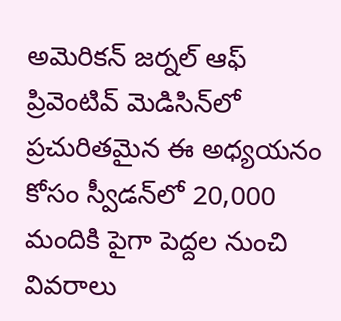అమెరికన్ జర్నల్ ఆఫ్ ప్రివెంటివ్ మెడిసిన్‌లో ప్రచురితమైన ఈ అధ్యయనం కోసం స్వీడన్‌లో 20,000 మందికి పైగా పెద్దల నుంచి వివరాలు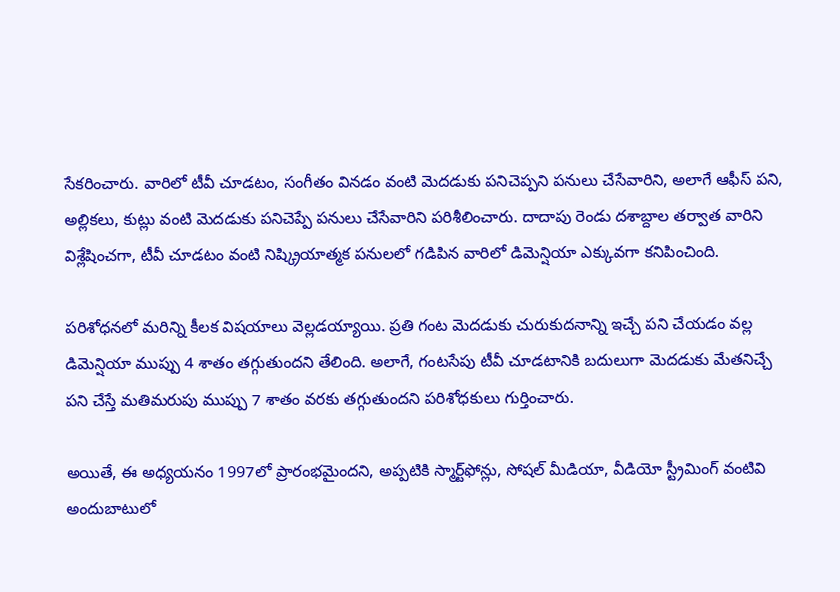సేకరించారు. వారిలో టీవీ చూడటం, సంగీతం వినడం వంటి మెదడుకు పనిచెప్పని పనులు చేసేవారిని, అలాగే ఆఫీస్ పని, అల్లికలు, కుట్లు వంటి మెదడుకు పనిచెప్పే పనులు చేసేవారిని పరిశీలించారు. దాదాపు రెండు దశాబ్దాల తర్వాత వారిని విశ్లేషించగా, టీవీ చూడటం వంటి నిష్క్రియాత్మక పనులలో గడిపిన వారిలో డిమెన్షియా ఎక్కువగా కనిపించింది.

పరిశోధనలో మరిన్ని కీలక విషయాలు వెల్లడయ్యాయి. ప్రతి గంట మెదడుకు చురుకుదనాన్ని ఇచ్చే పని చేయడం వల్ల డిమెన్షియా ముప్పు 4 శాతం తగ్గుతుందని తేలింది. అలాగే, గంటసేపు టీవీ చూడటానికి బదులుగా మెదడుకు మేతనిచ్చే పని చేస్తే మతిమరుపు ముప్పు 7 శాతం వరకు తగ్గుతుందని పరిశోధకులు గుర్తించారు.

అయితే, ఈ అధ్యయనం 1997లో ప్రారంభమైందని, అప్పటికి స్మార్ట్‌ఫోన్లు, సోషల్ మీడియా, వీడియో స్ట్రీమింగ్ వంటివి అందుబాటులో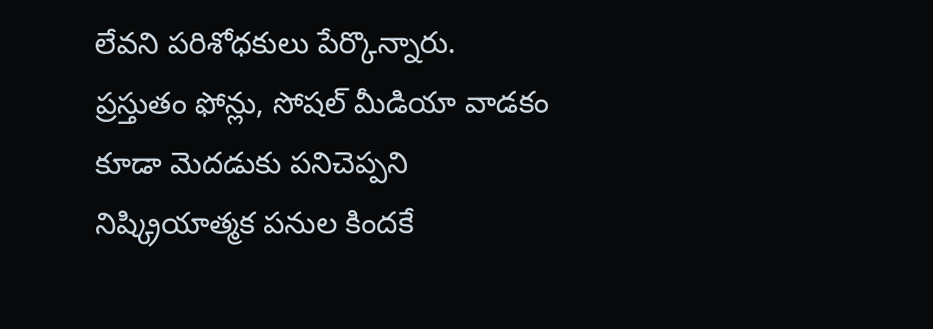లేవని పరిశోధకులు పేర్కొన్నారు. ప్రస్తుతం ఫోన్లు, సోషల్ మీడియా వాడకం కూడా మెదడుకు పనిచెప్పని నిష్క్రియాత్మక పనుల కిందకే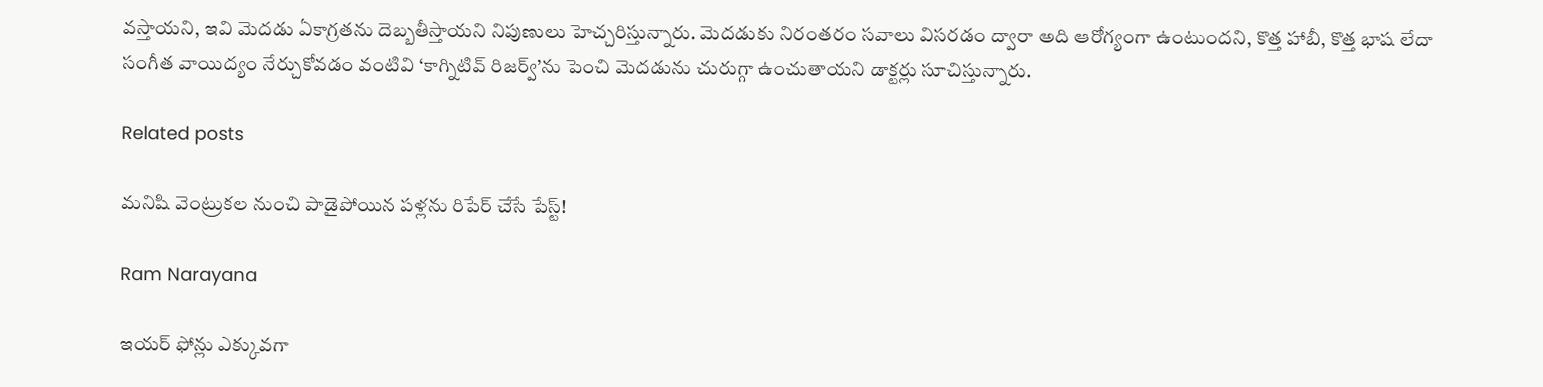వస్తాయని, ఇవి మెదడు ఏకాగ్రతను దెబ్బతీస్తాయని నిపుణులు హెచ్చరిస్తున్నారు. మెదడుకు నిరంతరం సవాలు విసరడం ద్వారా అది ఆరోగ్యంగా ఉంటుందని, కొత్త హాబీ, కొత్త భాష లేదా సంగీత వాయిద్యం నేర్చుకోవడం వంటివి ‘కాగ్నిటివ్ రిజర్వ్’ను పెంచి మెదడును చురుగ్గా ఉంచుతాయని డాక్టర్లు సూచిస్తున్నారు.

Related posts

మనిషి వెంట్రుకల నుంచి పాడైపోయిన పళ్లను రిపేర్ చేసే పేస్ట్!

Ram Narayana

ఇయర్ ఫోన్లు ఎక్కువగా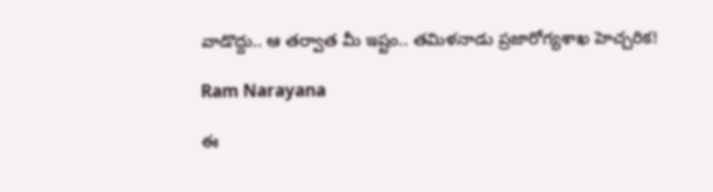వాడొద్దు.. ఆ తర్వాత మీ ఇష్టం.. తమిళనాడు ప్రజారోగ్యశాఖ హెచ్చరిక!

Ram Narayana

ఈ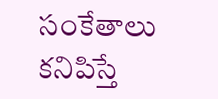సంకేతాలు కనిపిస్తే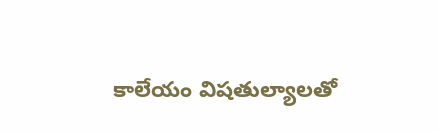కాలేయం విషతుల్యాలతో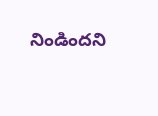నిండిందని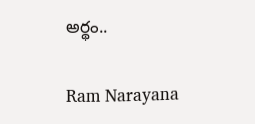అర్థం..

Ram Narayana